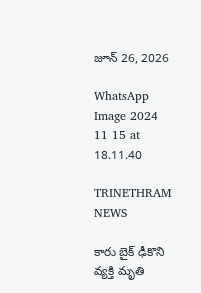జూన్ 26, 2026

WhatsApp Image 2024 11 15 at 18.11.40

TRINETHRAM NEWS

కారు బైక్ ఢీకొని వ్యక్తి మృతి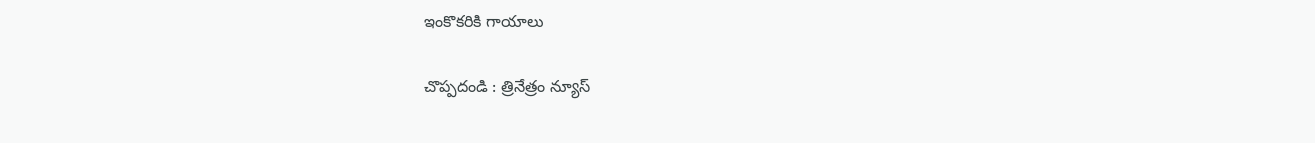ఇంకొకరికి గాయాలు

చొప్పదండి : త్రినేత్రం న్యూస్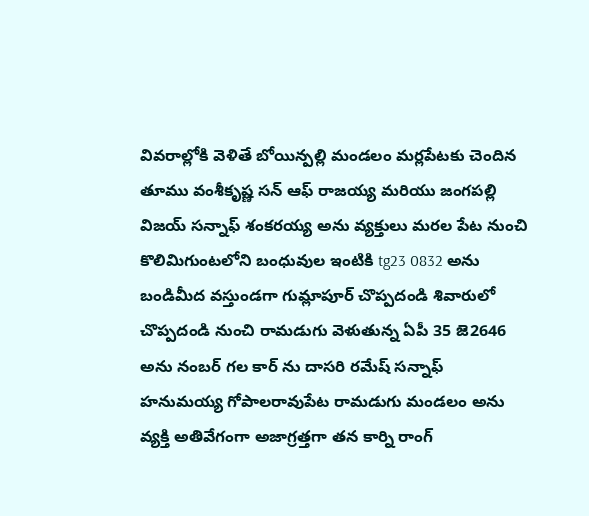వివరాల్లోకి వెళితే బోయిన్పల్లి మండలం మర్లపేటకు చెందిన తూము వంశీకృష్ణ సన్ ఆఫ్ రాజయ్య మరియు జంగపల్లి విజయ్ సన్నాఫ్ శంకరయ్య అను వ్యక్తులు మరల పేట నుంచి కొలిమిగుంటలోని బంధువుల ఇంటికి tg23 0832 అను బండిమీద వస్తుండగా గుమ్లాపూర్ చొప్పదండి శివారులో చొప్పదండి నుంచి రామడుగు వెళుతున్న ఏపీ 35 జె2646 అను నంబర్ గల కార్ ను దాసరి రమేష్ సన్నాఫ్ హనుమయ్య గోపాలరావుపేట రామడుగు మండలం అను వ్యక్తి అతివేగంగా అజాగ్రత్తగా తన కార్ని రాంగ్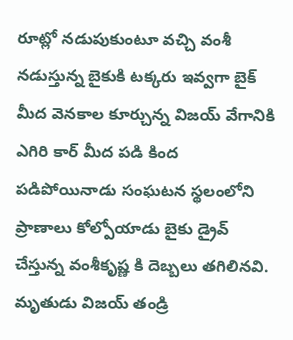రూట్లో నడుపుకుంటూ వచ్చి వంశీ నడుస్తున్న బైకుకి టక్కరు ఇవ్వగా బైక్ మీద వెనకాల కూర్చున్న విజయ్ వేగానికి ఎగిరి కార్ మీద పడి కింద పడిపోయినాడు సంఘటన స్థలంలోని ప్రాణాలు కోల్పోయాడు బైకు డ్రైవ్ చేస్తున్న వంశీకృష్ణ కి దెబ్బలు తగిలినవి. మృతుడు విజయ్ తండ్రి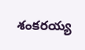శంకరయ్య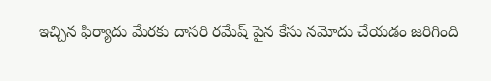ఇచ్చిన ఫిర్యాదు మేరకు దాసరి రమేష్ పైన కేసు నమోదు చేయడం జరిగింది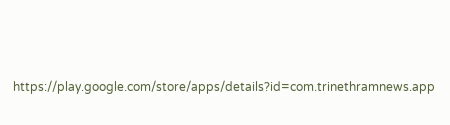https://play.google.com/store/apps/details?id=com.trinethramnews.app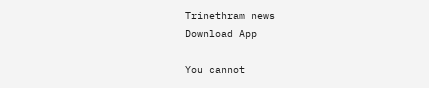Trinethram news
Download App

You cannot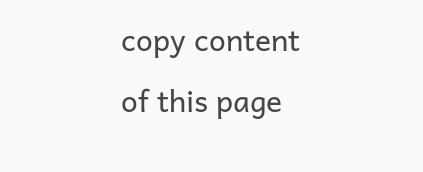copy content of this page